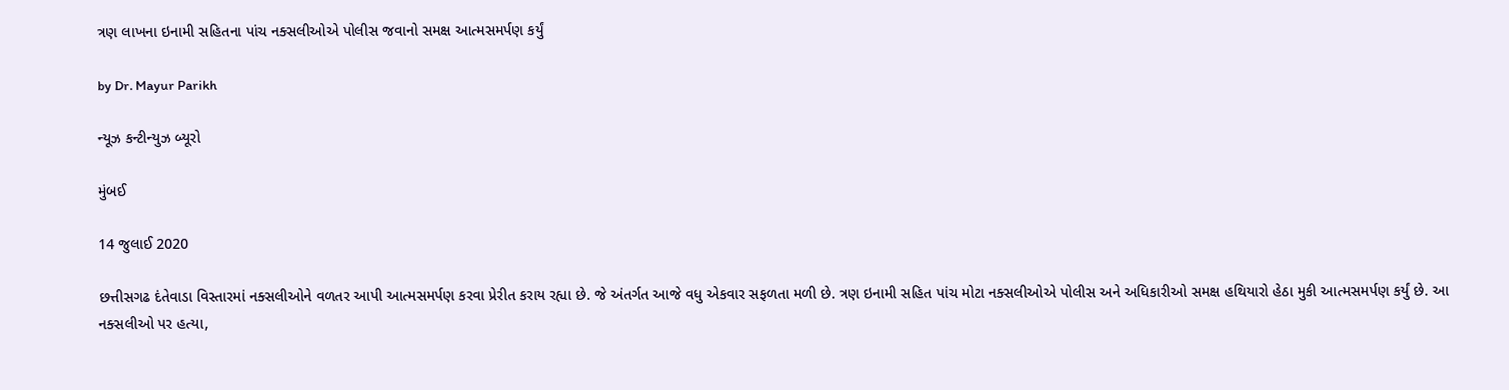ત્રણ લાખના ઇનામી સહિતના પાંચ નક્સલીઓએ પોલીસ જવાનો સમક્ષ આત્મસમર્પણ કર્યું

by Dr. Mayur Parikh

ન્યૂઝ કન્ટીન્યુઝ બ્યૂરો

મુંબઈ

14 જુલાઈ 2020

છત્તીસગઢ દંતેવાડા વિસ્તારમાં નક્સલીઓને વળતર આપી આત્મસમર્પણ કરવા પ્રેરીત કરાય રહ્યા છે. જે અંતર્ગત આજે વધુ એકવાર સફળતા મળી છે. ત્રણ ઇનામી સહિત પાંચ મોટા નક્સલીઓએ પોલીસ અને અધિકારીઓ સમક્ષ હથિયારો હેઠા મુકી આત્મસમર્પણ કર્યું છે. આ નક્સલીઓ પર હત્યા,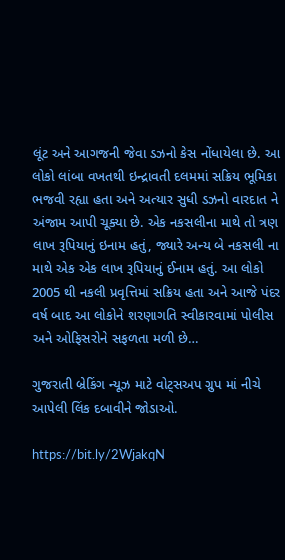લૂંટ અને આગજની જેવા ડઝનો કેસ નોંધાયેલા છે. આ લોકો લાંબા વખતથી ઇન્દ્રાવતી દલમમાં સક્રિય ભૂમિકા ભજવી રહ્યા હતા અને અત્યાર સુધી ડઝનો વારદાત ને અંજામ આપી ચૂક્યા છે. એક નકસલીના માથે તો ત્રણ લાખ રૂપિયાનું ઇનામ હતું, જ્યારે અન્ય બે નકસલી ના માથે એક એક લાખ રૂપિયાનું ઈનામ હતું. આ લોકો 2005 થી નકલી પ્રવૃત્તિમાં સક્રિય હતા અને આજે પંદર વર્ષ બાદ આ લોકોને શરણાગતિ સ્વીકારવામાં પોલીસ અને ઓફિસરોને સફળતા મળી છે…

ગુજરાતી બ્રેકિંગ ન્યૂઝ માટે વોટ્સઅપ ગ્રુપ માં નીચે આપેલી લિંક દબાવીને જોડાઓ.

https://bit.ly/2WjakqN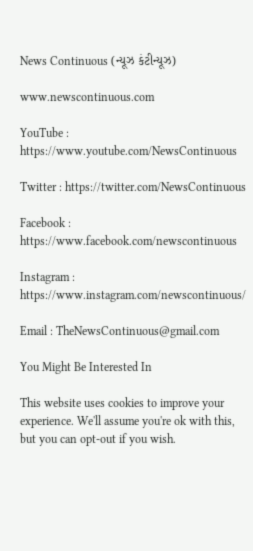News Continuous (ન્યૂઝ કંટીન્યૂઝ)

www.newscontinuous.com

YouTube : https://www.youtube.com/NewsContinuous

Twitter : https://twitter.com/NewsContinuous

Facebook : https://www.facebook.com/newscontinuous

Instagram : https://www.instagram.com/newscontinuous/

Email : TheNewsContinuous@gmail.com

You Might Be Interested In

This website uses cookies to improve your experience. We'll assume you're ok with this, but you can opt-out if you wish.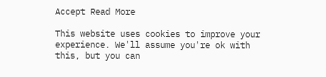Accept Read More

This website uses cookies to improve your experience. We'll assume you're ok with this, but you can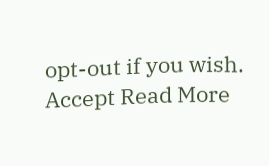opt-out if you wish. Accept Read More